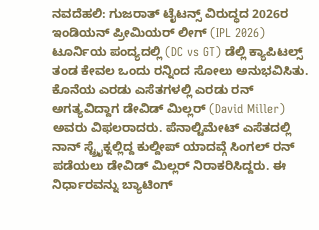ನವದೆಹಲಿ: ಗುಜರಾತ್ ಟೈಟನ್ಸ್ ವಿರುದ್ಧದ 2026ರ ಇಂಡಿಯನ್ ಪ್ರೀಮಿಯರ್ ಲೀಗ್ (IPL 2026) ಟೂರ್ನಿಯ ಪಂದ್ಯದಲ್ಲಿ (DC vs GT) ಡೆಲ್ಲಿ ಕ್ಯಾಪಿಟಲ್ಸ್ ತಂಡ ಕೇವಲ ಒಂದು ರನ್ನಿಂದ ಸೋಲು ಅನುಭವಿಸಿತು. ಕೊನೆಯ ಎರಡು ಎಸೆತಗಳಲ್ಲಿ ಎರಡು ರನ್ ಅಗತ್ಯವಿದ್ದಾಗ ಡೇವಿಡ್ ಮಿಲ್ಲರ್ (David Miller) ಅವರು ವಿಫಲರಾದರು. ಪೆನಾಲ್ಟಿಮೇಟ್ ಎಸೆತದಲ್ಲಿ ನಾನ್ ಸ್ಟ್ರೈಕ್ನಲ್ಲಿದ್ದ ಕುಲ್ದೀಪ್ ಯಾದವ್ಗೆ ಸಿಂಗಲ್ ರನ್ ಪಡೆಯಲು ಡೇವಿಡ್ ಮಿಲ್ಲರ್ ನಿರಾಕರಿಸಿದ್ದರು. ಈ ನಿರ್ಧಾರವನ್ನು ಬ್ಯಾಟಿಂಗ್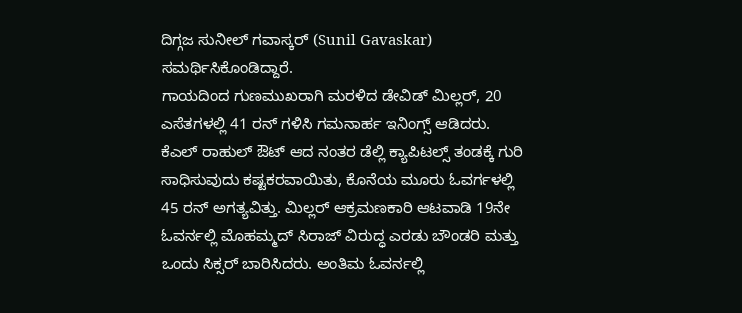ದಿಗ್ಗಜ ಸುನೀಲ್ ಗವಾಸ್ಕರ್ (Sunil Gavaskar) ಸಮರ್ಥಿಸಿಕೊಂಡಿದ್ದಾರೆ.
ಗಾಯದಿಂದ ಗುಣಮುಖರಾಗಿ ಮರಳಿದ ಡೇವಿಡ್ ಮಿಲ್ಲರ್, 20 ಎಸೆತಗಳಲ್ಲಿ 41 ರನ್ ಗಳಿಸಿ ಗಮನಾರ್ಹ ಇನಿಂಗ್ಸ್ ಆಡಿದರು. ಕೆಎಲ್ ರಾಹುಲ್ ಔಟ್ ಆದ ನಂತರ ಡೆಲ್ಲಿ ಕ್ಯಾಪಿಟಲ್ಸ್ ತಂಡಕ್ಕೆ ಗುರಿ ಸಾಧಿಸುವುದು ಕಷ್ಟಕರವಾಯಿತು, ಕೊನೆಯ ಮೂರು ಓವರ್ಗಳಲ್ಲಿ 45 ರನ್ ಅಗತ್ಯವಿತ್ತು. ಮಿಲ್ಲರ್ ಆಕ್ರಮಣಕಾರಿ ಆಟವಾಡಿ 19ನೇ ಓವರ್ನಲ್ಲಿ ಮೊಹಮ್ಮದ್ ಸಿರಾಜ್ ವಿರುದ್ಧ ಎರಡು ಬೌಂಡರಿ ಮತ್ತು ಒಂದು ಸಿಕ್ಸರ್ ಬಾರಿಸಿದರು. ಅಂತಿಮ ಓವರ್ನಲ್ಲಿ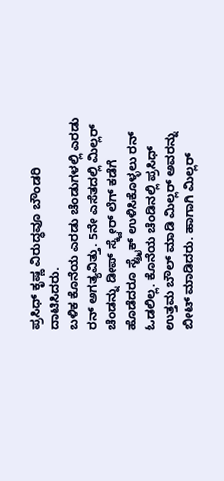ಪ್ರಸಿಧ್ ಕೃಷ್ಣ ವಿರುದ್ಧವೂ ಬೌಂಡರಿ ದಾಟಿಸಿದರು.
ಬಳಿಕ ಕೊನೆಯ ಎರಡು ಚೆಂಡುಗಳಲ್ಲಿ ಎರಡು ರನ್ ಅಗತ್ಯವಿತ್ತು. 5ನೇ ಎಸೆತದಲ್ಲಿ ಮಿಲ್ಲರ್ ಚೆಂಡನ್ನು ಡೀಪ್ ಸ್ಕ್ವೇರ್ ಲೆಗ್ ಕಡೆಗೆ ಹೊಡೆದರೂ ಸ್ಟ್ರೈಕ್ ಉಳಿಸಿಕೊಳ್ಳಲು ರನ್ ಓಡಲಿಲ್ಲ. ಕೊನೆಯ ಚೆಂಡಿನಲ್ಲಿ ಪ್ರಸಿಧ್ ಉತ್ತಮ ಬೌಲ್ ಮಾಡಿ ಮಿಲ್ಲರ್ ಅವರನ್ನು ಬೀಟ್ ಮಾಡಿದರು. ಹಾಗಾಗಿ ಮಿಲ್ಲರ್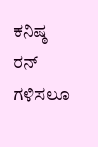ಕನಿಷ್ಠ ರನ್ ಗಳಿಸಲೂ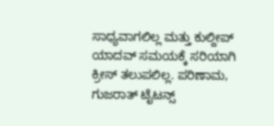ಸಾಧ್ಯವಾಗಲಿಲ್ಲ ಮತ್ತು ಕುಲ್ದೀಪ್ ಯಾದವ್ ಸಮಯಕ್ಕೆ ಸರಿಯಾಗಿ ಕ್ರೀಸ್ ತಲುಪಲಿಲ್ಲ. ಪರಿಣಾಮ, ಗುಜರಾತ್ ಟೈಟನ್ಸ್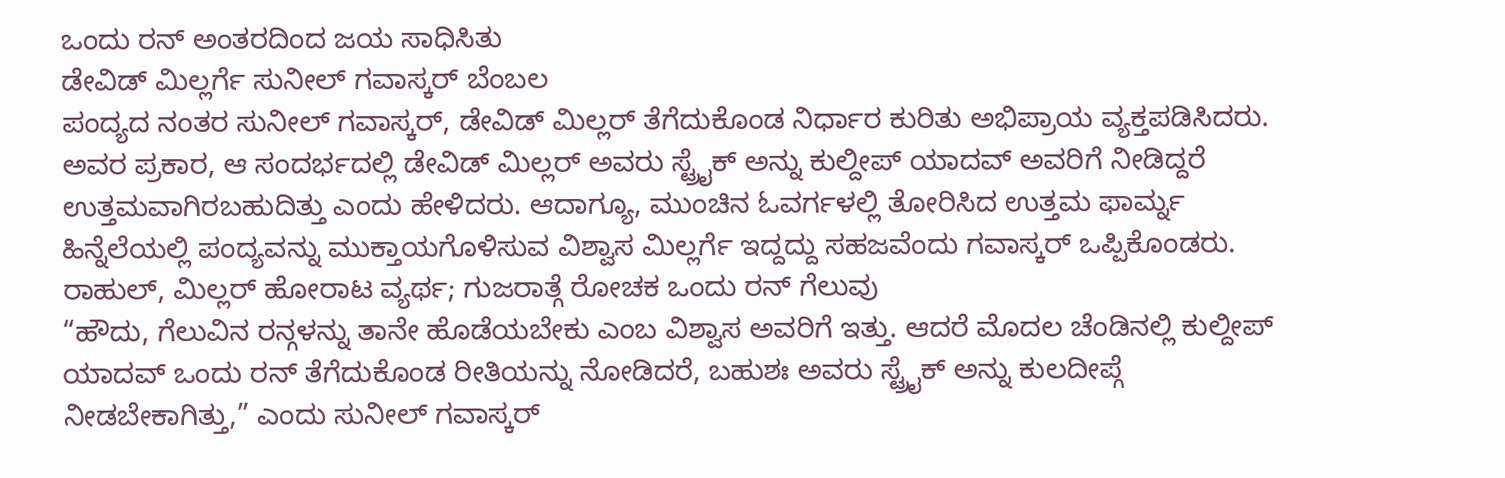ಒಂದು ರನ್ ಅಂತರದಿಂದ ಜಯ ಸಾಧಿಸಿತು
ಡೇವಿಡ್ ಮಿಲ್ಲರ್ಗೆ ಸುನೀಲ್ ಗವಾಸ್ಕರ್ ಬೆಂಬಲ
ಪಂದ್ಯದ ನಂತರ ಸುನೀಲ್ ಗವಾಸ್ಕರ್, ಡೇವಿಡ್ ಮಿಲ್ಲರ್ ತೆಗೆದುಕೊಂಡ ನಿರ್ಧಾರ ಕುರಿತು ಅಭಿಪ್ರಾಯ ವ್ಯಕ್ತಪಡಿಸಿದರು. ಅವರ ಪ್ರಕಾರ, ಆ ಸಂದರ್ಭದಲ್ಲಿ ಡೇವಿಡ್ ಮಿಲ್ಲರ್ ಅವರು ಸ್ಟ್ರೈಕ್ ಅನ್ನು ಕುಲ್ದೀಪ್ ಯಾದವ್ ಅವರಿಗೆ ನೀಡಿದ್ದರೆ ಉತ್ತಮವಾಗಿರಬಹುದಿತ್ತು ಎಂದು ಹೇಳಿದರು. ಆದಾಗ್ಯೂ, ಮುಂಚಿನ ಓವರ್ಗಳಲ್ಲಿ ತೋರಿಸಿದ ಉತ್ತಮ ಫಾರ್ಮ್ನ ಹಿನ್ನೆಲೆಯಲ್ಲಿ ಪಂದ್ಯವನ್ನು ಮುಕ್ತಾಯಗೊಳಿಸುವ ವಿಶ್ವಾಸ ಮಿಲ್ಲರ್ಗೆ ಇದ್ದದ್ದು ಸಹಜವೆಂದು ಗವಾಸ್ಕರ್ ಒಪ್ಪಿಕೊಂಡರು.
ರಾಹುಲ್, ಮಿಲ್ಲರ್ ಹೋರಾಟ ವ್ಯರ್ಥ; ಗುಜರಾತ್ಗೆ ರೋಚಕ ಒಂದು ರನ್ ಗೆಲುವು
“ಹೌದು, ಗೆಲುವಿನ ರನ್ಗಳನ್ನು ತಾನೇ ಹೊಡೆಯಬೇಕು ಎಂಬ ವಿಶ್ವಾಸ ಅವರಿಗೆ ಇತ್ತು. ಆದರೆ ಮೊದಲ ಚೆಂಡಿನಲ್ಲಿ ಕುಲ್ದೀಪ್ ಯಾದವ್ ಒಂದು ರನ್ ತೆಗೆದುಕೊಂಡ ರೀತಿಯನ್ನು ನೋಡಿದರೆ, ಬಹುಶಃ ಅವರು ಸ್ಟ್ರೈಕ್ ಅನ್ನು ಕುಲದೀಪ್ಗೆ ನೀಡಬೇಕಾಗಿತ್ತು,” ಎಂದು ಸುನೀಲ್ ಗವಾಸ್ಕರ್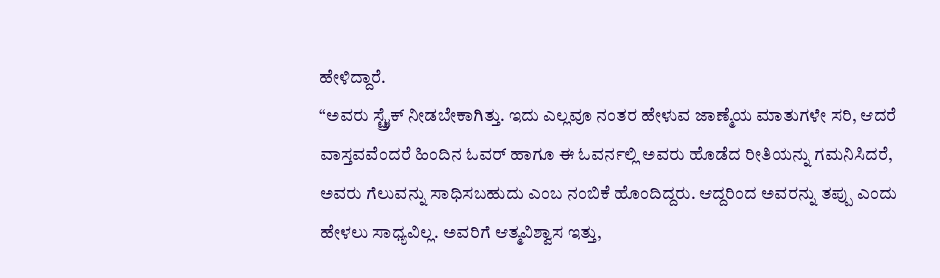ಹೇಳಿದ್ದಾರೆ.
“ಅವರು ಸ್ಟ್ರೈಕ್ ನೀಡಬೇಕಾಗಿತ್ತು. ಇದು ಎಲ್ಲವೂ ನಂತರ ಹೇಳುವ ಜಾಣ್ಮೆಯ ಮಾತುಗಳೇ ಸರಿ, ಆದರೆ ವಾಸ್ತವವೆಂದರೆ ಹಿಂದಿನ ಓವರ್ ಹಾಗೂ ಈ ಓವರ್ನಲ್ಲಿ ಅವರು ಹೊಡೆದ ರೀತಿಯನ್ನು ಗಮನಿಸಿದರೆ, ಅವರು ಗೆಲುವನ್ನು ಸಾಧಿಸಬಹುದು ಎಂಬ ನಂಬಿಕೆ ಹೊಂದಿದ್ದರು. ಆದ್ದರಿಂದ ಅವರನ್ನು ತಪ್ಪು ಎಂದು ಹೇಳಲು ಸಾಧ್ಯವಿಲ್ಲ. ಅವರಿಗೆ ಆತ್ಮವಿಶ್ವಾಸ ಇತ್ತು,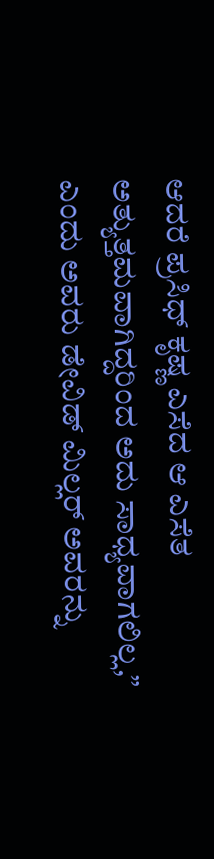ಆದರೆ ಪ್ರಸಿಧ್ ಕೃಷ್ಣ ಎಸೆದ ಆ ಎಸೆತ ಅತ್ಯುತ್ತಮವಾಗಿದ್ದರಿಂದ ಅದು ಸಾಧ್ಯವಾಗಲಿಲ್ಲ,” ಎಂದು ಅವರು ಡೇವಿಡ್ ಮಿಲ್ಲರ್ ಅವರನ್ನು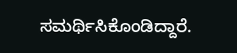ಸಮರ್ಥಿಸಿಕೊಂಡಿದ್ದಾರೆ.